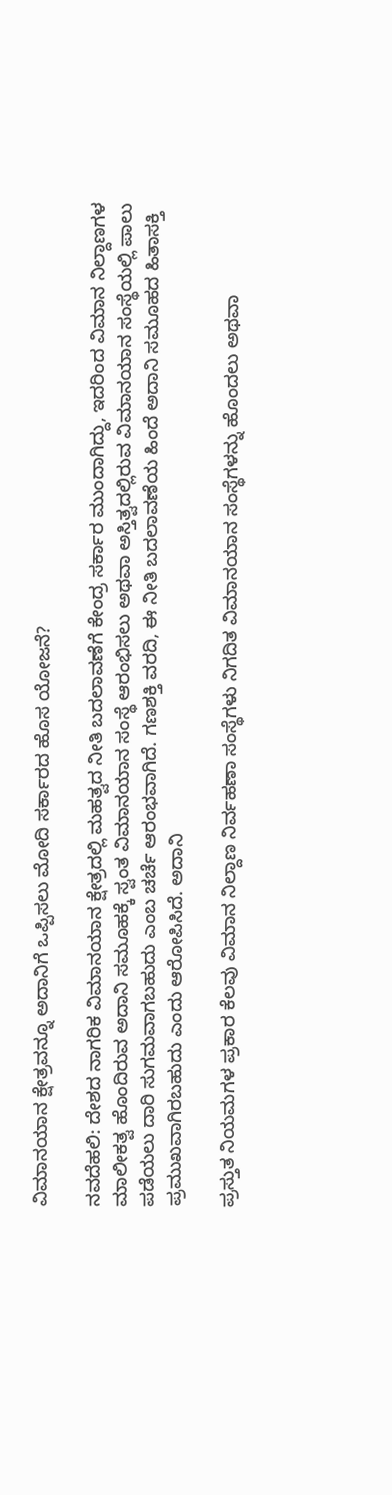ವಿಮಾನಯಾನ ಕ್ಷೇತ್ರವನ್ನೂ ಅದಾನಿಗೆ ಒಪ್ಪಿಸಲು ಮೋದಿ ಸರ್ಕಾರದ ಹೊಸ ಯೋಜನೆ?

ನವದೆಹಲಿ: ದೇಶದ ನಾಗರಿಕ ವಿಮಾನಯಾನ ಕ್ಷೇತ್ರದಲ್ಲಿ ಮಹತ್ವದ ನೀತಿ ಬದಲಾವಣೆಗೆ ಕೇಂದ್ರ ಸರ್ಕಾರ ಮುಂದಾಗಿದ್ದು, ಇದರಿಂದ ವಿಮಾನ ನಿಲ್ದಾಣಗಳ ಮಾಲೀಕತ್ವ ಹೊಂದಿರುವ ಅದಾನಿ ಸಮೂಹಕ್ಕೆ ಸ್ವಂತ ವಿಮಾನಯಾನ ಸಂಸ್ಥೆ ಆರಂಭಿಸಲು ಅಥವಾ ಅಸ್ತಿತ್ವದಲ್ಲಿರುವ ವಿಮಾನಯಾನ ಸಂಸ್ಥೆಯಲ್ಲಿ ಪಾಲು ಪಡೆಯಲು ದಾರಿ ಸುಗಮವಾಗಬಹುದು ಎಂಬ ಚರ್ಚೆ ಆರಂಭವಾಗಿದೆ. ಗಣಶಕ್ತಿ ವರದಿ, ಈ ನೀತಿ ಬದಲಾವಣೆಯ ಹಿಂದೆ ಅದಾನಿ ಸಮೂಹದ ಹಿತಾಸಕ್ತಿ ಪ್ರಮುಖವಾಗಿರಬಹುದು ಎಂದು ಆರೋಪಿಸಿದೆ. ಅದಾನಿ

ಪ್ರಸ್ತುತ ನಿಯಮಗಳ ಪ್ರಕಾರ ಕೆಲವು ವಿಮಾನ ನಿಲ್ದಾಣ ನಿರ್ವಹಣಾ ಸಂಸ್ಥೆಗಳು ನಿಗದಿತ ವಿಮಾನಯಾನ ಸಂಸ್ಥೆಗಳನ್ನು ಹೊಂದಲು ಅಥವಾ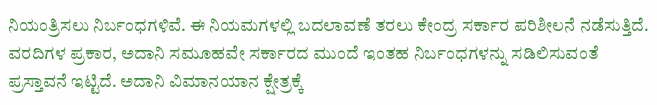ನಿಯಂತ್ರಿಸಲು ನಿರ್ಬಂಧಗಳಿವೆ. ಈ ನಿಯಮಗಳಲ್ಲಿ ಬದಲಾವಣೆ ತರಲು ಕೇಂದ್ರ ಸರ್ಕಾರ ಪರಿಶೀಲನೆ ನಡೆಸುತ್ತಿದೆ. ವರದಿಗಳ ಪ್ರಕಾರ, ಅದಾನಿ ಸಮೂಹವೇ ಸರ್ಕಾರದ ಮುಂದೆ ಇಂತಹ ನಿರ್ಬಂಧಗಳನ್ನು ಸಡಿಲಿಸುವಂತೆ ಪ್ರಸ್ತಾವನೆ ಇಟ್ಟಿದೆ. ಅದಾನಿ ವಿಮಾನಯಾನ ಕ್ಷೇತ್ರಕ್ಕೆ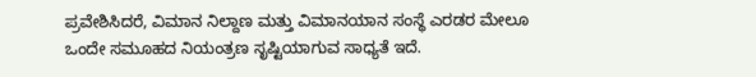ಪ್ರವೇಶಿಸಿದರೆ, ವಿಮಾನ ನಿಲ್ದಾಣ ಮತ್ತು ವಿಮಾನಯಾನ ಸಂಸ್ಥೆ ಎರಡರ ಮೇಲೂ ಒಂದೇ ಸಮೂಹದ ನಿಯಂತ್ರಣ ಸೃಷ್ಟಿಯಾಗುವ ಸಾಧ್ಯತೆ ಇದೆ.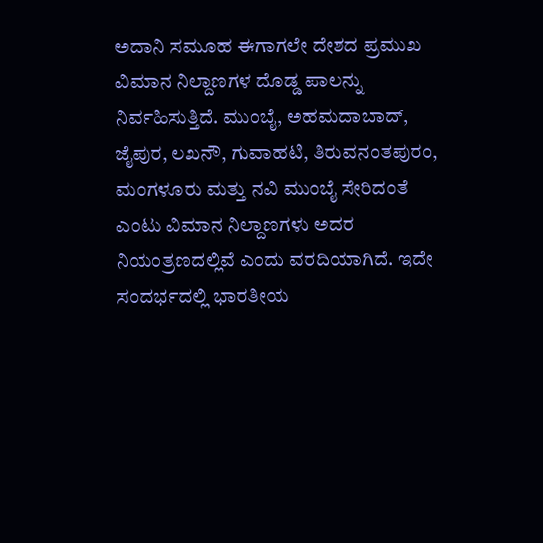ಅದಾನಿ ಸಮೂಹ ಈಗಾಗಲೇ ದೇಶದ ಪ್ರಮುಖ ವಿಮಾನ ನಿಲ್ದಾಣಗಳ ದೊಡ್ಡ ಪಾಲನ್ನು ನಿರ್ವಹಿಸುತ್ತಿದೆ. ಮುಂಬೈ, ಅಹಮದಾಬಾದ್, ಜೈಪುರ, ಲಖನೌ, ಗುವಾಹಟಿ, ತಿರುವನಂತಪುರಂ, ಮಂಗಳೂರು ಮತ್ತು ನವಿ ಮುಂಬೈ ಸೇರಿದಂತೆ ಎಂಟು ವಿಮಾನ ನಿಲ್ದಾಣಗಳು ಅದರ ನಿಯಂತ್ರಣದಲ್ಲಿವೆ ಎಂದು ವರದಿಯಾಗಿದೆ. ಇದೇ ಸಂದರ್ಭದಲ್ಲಿ ಭಾರತೀಯ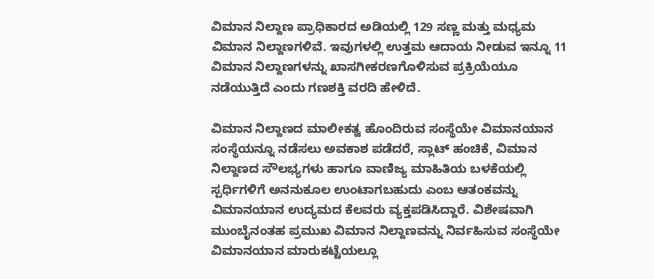ವಿಮಾನ ನಿಲ್ದಾಣ ಪ್ರಾಧಿಕಾರದ ಅಡಿಯಲ್ಲಿ 129 ಸಣ್ಣ ಮತ್ತು ಮಧ್ಯಮ ವಿಮಾನ ನಿಲ್ದಾಣಗಳಿವೆ. ಇವುಗಳಲ್ಲಿ ಉತ್ತಮ ಆದಾಯ ನೀಡುವ ಇನ್ನೂ 11 ವಿಮಾನ ನಿಲ್ದಾಣಗಳನ್ನು ಖಾಸಗೀಕರಣಗೊಳಿಸುವ ಪ್ರಕ್ರಿಯೆಯೂ ನಡೆಯುತ್ತಿದೆ ಎಂದು ಗಣಶಕ್ತಿ ವರದಿ ಹೇಳಿದೆ.

ವಿಮಾನ ನಿಲ್ದಾಣದ ಮಾಲೀಕತ್ವ ಹೊಂದಿರುವ ಸಂಸ್ಥೆಯೇ ವಿಮಾನಯಾನ ಸಂಸ್ಥೆಯನ್ನೂ ನಡೆಸಲು ಅವಕಾಶ ಪಡೆದರೆ, ಸ್ಲಾಟ್‌ ಹಂಚಿಕೆ, ವಿಮಾನ ನಿಲ್ದಾಣದ ಸೌಲಭ್ಯಗಳು ಹಾಗೂ ವಾಣಿಜ್ಯ ಮಾಹಿತಿಯ ಬಳಕೆಯಲ್ಲಿ ಸ್ಪರ್ಧಿಗಳಿಗೆ ಅನನುಕೂಲ ಉಂಟಾಗಬಹುದು ಎಂಬ ಆತಂಕವನ್ನು ವಿಮಾನಯಾನ ಉದ್ಯಮದ ಕೆಲವರು ವ್ಯಕ್ತಪಡಿಸಿದ್ದಾರೆ. ವಿಶೇಷವಾಗಿ ಮುಂಬೈನಂತಹ ಪ್ರಮುಖ ವಿಮಾನ ನಿಲ್ದಾಣವನ್ನು ನಿರ್ವಹಿಸುವ ಸಂಸ್ಥೆಯೇ ವಿಮಾನಯಾನ ಮಾರುಕಟ್ಟೆಯಲ್ಲೂ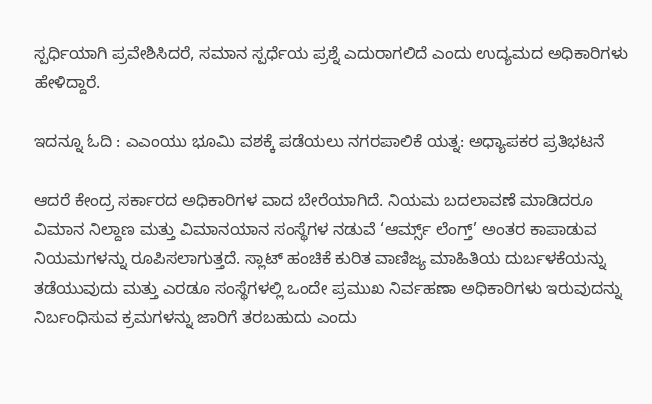ಸ್ಪರ್ಧಿಯಾಗಿ ಪ್ರವೇಶಿಸಿದರೆ, ಸಮಾನ ಸ್ಪರ್ಧೆಯ ಪ್ರಶ್ನೆ ಎದುರಾಗಲಿದೆ ಎಂದು ಉದ್ಯಮದ ಅಧಿಕಾರಿಗಳು ಹೇಳಿದ್ದಾರೆ.

ಇದನ್ನೂ ಓದಿ : ಎಎಂಯು ಭೂಮಿ ವಶಕ್ಕೆ ಪಡೆಯಲು ನಗರಪಾಲಿಕೆ ಯತ್ನ: ಅಧ್ಯಾಪಕರ ಪ್ರತಿಭಟನೆ

ಆದರೆ ಕೇಂದ್ರ ಸರ್ಕಾರದ ಅಧಿಕಾರಿಗಳ ವಾದ ಬೇರೆಯಾಗಿದೆ. ನಿಯಮ ಬದಲಾವಣೆ ಮಾಡಿದರೂ ವಿಮಾನ ನಿಲ್ದಾಣ ಮತ್ತು ವಿಮಾನಯಾನ ಸಂಸ್ಥೆಗಳ ನಡುವೆ ‘ಆರ್ಮ್ಸ್‌ ಲೆಂಗ್ತ್‌’ ಅಂತರ ಕಾಪಾಡುವ ನಿಯಮಗಳನ್ನು ರೂಪಿಸಲಾಗುತ್ತದೆ. ಸ್ಲಾಟ್‌ ಹಂಚಿಕೆ ಕುರಿತ ವಾಣಿಜ್ಯ ಮಾಹಿತಿಯ ದುರ್ಬಳಕೆಯನ್ನು ತಡೆಯುವುದು ಮತ್ತು ಎರಡೂ ಸಂಸ್ಥೆಗಳಲ್ಲಿ ಒಂದೇ ಪ್ರಮುಖ ನಿರ್ವಹಣಾ ಅಧಿಕಾರಿಗಳು ಇರುವುದನ್ನು ನಿರ್ಬಂಧಿಸುವ ಕ್ರಮಗಳನ್ನು ಜಾರಿಗೆ ತರಬಹುದು ಎಂದು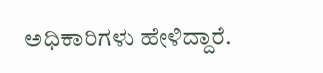ಅಧಿಕಾರಿಗಳು ಹೇಳಿದ್ದಾರೆ.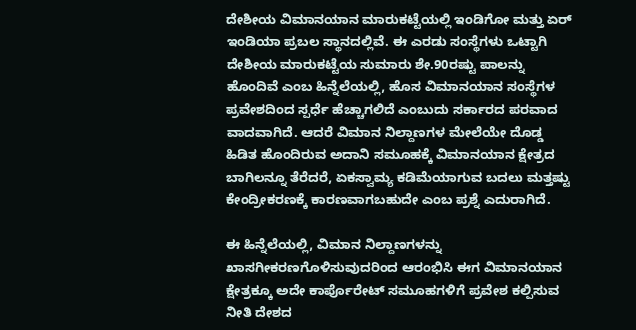ದೇಶೀಯ ವಿಮಾನಯಾನ ಮಾರುಕಟ್ಟೆಯಲ್ಲಿ ಇಂಡಿಗೋ ಮತ್ತು ಏರ್‌ ಇಂಡಿಯಾ ಪ್ರಬಲ ಸ್ಥಾನದಲ್ಲಿವೆ. ಈ ಎರಡು ಸಂಸ್ಥೆಗಳು ಒಟ್ಟಾಗಿ ದೇಶೀಯ ಮಾರುಕಟ್ಟೆಯ ಸುಮಾರು ಶೇ.90ರಷ್ಟು ಪಾಲನ್ನು ಹೊಂದಿವೆ ಎಂಬ ಹಿನ್ನೆಲೆಯಲ್ಲಿ, ಹೊಸ ವಿಮಾನಯಾನ ಸಂಸ್ಥೆಗಳ ಪ್ರವೇಶದಿಂದ ಸ್ಪರ್ಧೆ ಹೆಚ್ಚಾಗಲಿದೆ ಎಂಬುದು ಸರ್ಕಾರದ ಪರವಾದ ವಾದವಾಗಿದೆ. ಆದರೆ ವಿಮಾನ ನಿಲ್ದಾಣಗಳ ಮೇಲೆಯೇ ದೊಡ್ಡ ಹಿಡಿತ ಹೊಂದಿರುವ ಅದಾನಿ ಸಮೂಹಕ್ಕೆ ವಿಮಾನಯಾನ ಕ್ಷೇತ್ರದ ಬಾಗಿಲನ್ನೂ ತೆರೆದರೆ, ಏಕಸ್ವಾಮ್ಯ ಕಡಿಮೆಯಾಗುವ ಬದಲು ಮತ್ತಷ್ಟು ಕೇಂದ್ರೀಕರಣಕ್ಕೆ ಕಾರಣವಾಗಬಹುದೇ ಎಂಬ ಪ್ರಶ್ನೆ ಎದುರಾಗಿದೆ.

ಈ ಹಿನ್ನೆಲೆಯಲ್ಲಿ, ವಿಮಾನ ನಿಲ್ದಾಣಗಳನ್ನು ಖಾಸಗೀಕರಣಗೊಳಿಸುವುದರಿಂದ ಆರಂಭಿಸಿ ಈಗ ವಿಮಾನಯಾನ ಕ್ಷೇತ್ರಕ್ಕೂ ಅದೇ ಕಾರ್ಪೊರೇಟ್ ಸಮೂಹಗಳಿಗೆ ಪ್ರವೇಶ ಕಲ್ಪಿಸುವ ನೀತಿ ದೇಶದ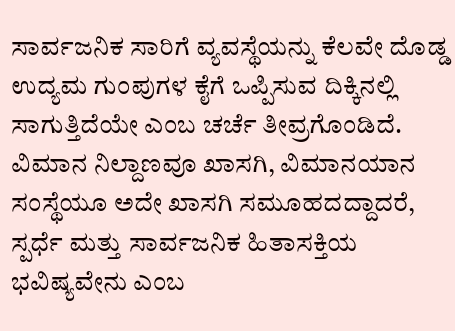ಸಾರ್ವಜನಿಕ ಸಾರಿಗೆ ವ್ಯವಸ್ಥೆಯನ್ನು ಕೆಲವೇ ದೊಡ್ಡ ಉದ್ಯಮ ಗುಂಪುಗಳ ಕೈಗೆ ಒಪ್ಪಿಸುವ ದಿಕ್ಕಿನಲ್ಲಿ ಸಾಗುತ್ತಿದೆಯೇ ಎಂಬ ಚರ್ಚೆ ತೀವ್ರಗೊಂಡಿದೆ. ವಿಮಾನ ನಿಲ್ದಾಣವೂ ಖಾಸಗಿ, ವಿಮಾನಯಾನ ಸಂಸ್ಥೆಯೂ ಅದೇ ಖಾಸಗಿ ಸಮೂಹದದ್ದಾದರೆ, ಸ್ಪರ್ಧೆ ಮತ್ತು ಸಾರ್ವಜನಿಕ ಹಿತಾಸಕ್ತಿಯ ಭವಿಷ್ಯವೇನು ಎಂಬ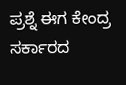ಪ್ರಶ್ನೆ ಈಗ ಕೇಂದ್ರ ಸರ್ಕಾರದ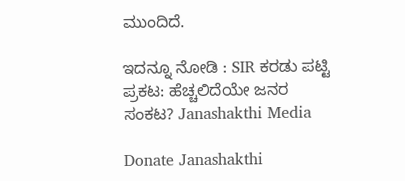ಮುಂದಿದೆ.

ಇದನ್ನೂ ನೋಡಿ : SIR ಕರಡು ಪಟ್ಟಿ ಪ್ರಕಟ: ಹೆಚ್ಚಲಿದೆಯೇ ಜನರ ಸಂಕಟ? Janashakthi Media

Donate Janashakthi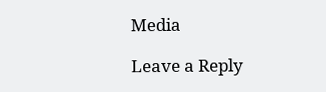Media

Leave a Reply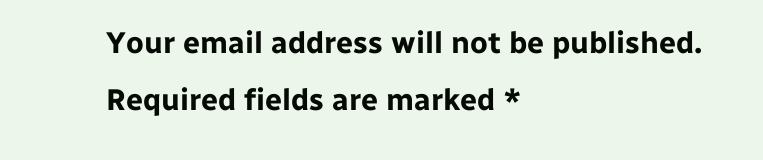Your email address will not be published. Required fields are marked *